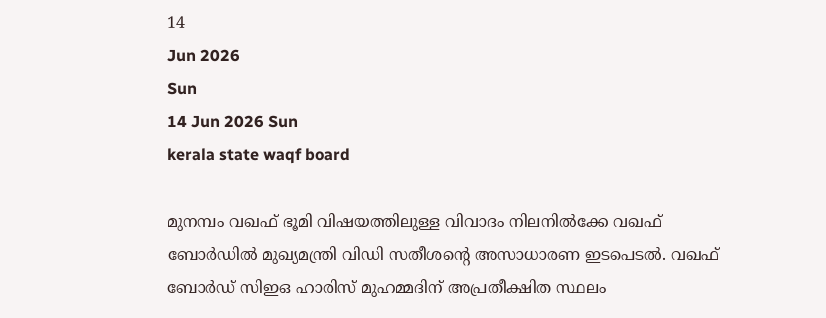14
Jun 2026
Sun
14 Jun 2026 Sun
kerala state waqf board

മുനമ്പം വഖഫ് ഭൂമി വിഷയത്തിലുള്ള വിവാദം നിലനില്‍ക്കേ വഖഫ് ബോര്‍ഡില്‍ മുഖ്യമന്ത്രി വിഡി സതീശന്റെ അസാധാരണ ഇടപെടല്‍. വഖഫ് ബോര്‍ഡ് സിഇഒ ഹാരിസ് മുഹമ്മദിന് അപ്രതീക്ഷിത സ്ഥലം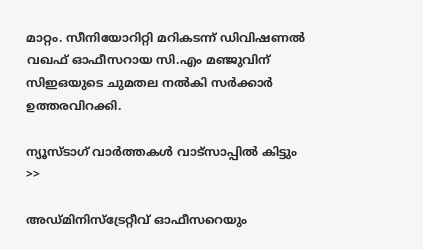മാറ്റം. സീനിയോറിറ്റി മറികടന്ന് ഡിവിഷണല്‍ വഖഫ് ഓഫീസറായ സി.എം മഞ്ജുവിന് സിഇഒയുടെ ചുമതല നല്‍കി സര്‍ക്കാര്‍ ഉത്തരവിറക്കി.

ന്യൂസ്ടാഗ് വാര്‍ത്തകള്‍ വാട്‌സാപ്പില്‍ കിട്ടും >>

അഡ്മിനിസ്‌ട്രേറ്റീവ് ഓഫീസറെയും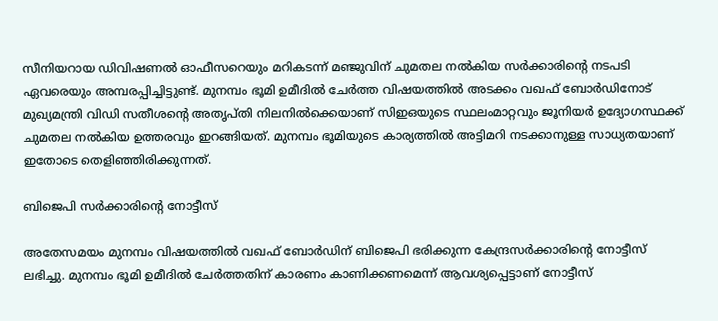സീനിയറായ ഡിവിഷണല്‍ ഓഫീസറെയും മറികടന്ന് മഞ്ജുവിന് ചുമതല നല്‍കിയ സര്‍ക്കാരിന്റെ നടപടി ഏവരെയും അമ്പരപ്പിച്ചിട്ടുണ്ട്. മുനമ്പം ഭൂമി ഉമീദില്‍ ചേര്‍ത്ത വിഷയത്തില്‍ അടക്കം വഖഫ് ബോര്‍ഡിനോട് മുഖ്യമന്ത്രി വിഡി സതീശന്റെ അതൃപ്തി നിലനില്‍ക്കെയാണ് സിഇഒയുടെ സ്ഥലംമാറ്റവും ജൂനിയര്‍ ഉദ്യോഗസ്ഥക്ക് ചുമതല നല്‍കിയ ഉത്തരവും ഇറങ്ങിയത്. മുനമ്പം ഭൂമിയുടെ കാര്യത്തില്‍ അട്ടിമറി നടക്കാനുള്ള സാധ്യതയാണ് ഇതോടെ തെളിഞ്ഞിരിക്കുന്നത്.

ബിജെപി സര്‍ക്കാരിന്റെ നോട്ടീസ്

അതേസമയം മുനമ്പം വിഷയത്തില്‍ വഖഫ് ബോര്‍ഡിന് ബിജെപി ഭരിക്കുന്ന കേന്ദ്രസര്‍ക്കാരിന്റെ നോട്ടീസ് ലഭിച്ചു. മുനമ്പം ഭൂമി ഉമീദില്‍ ചേര്‍ത്തതിന് കാരണം കാണിക്കണമെന്ന് ആവശ്യപ്പെട്ടാണ് നോട്ടീസ്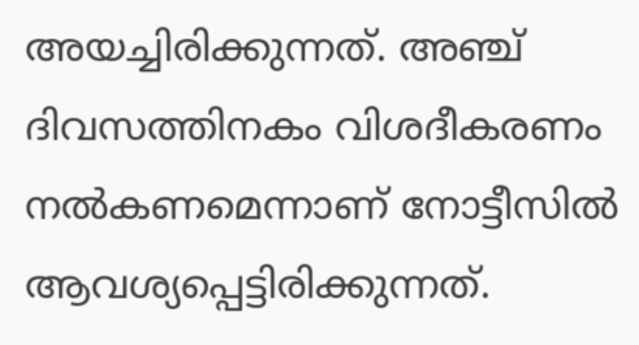അയച്ചിരിക്കുന്നത്. അഞ്ച് ദിവസത്തിനകം വിശദീകരണം നല്‍കണമെന്നാണ് നോട്ടീസില്‍ ആവശ്യപ്പെട്ടിരിക്കുന്നത്.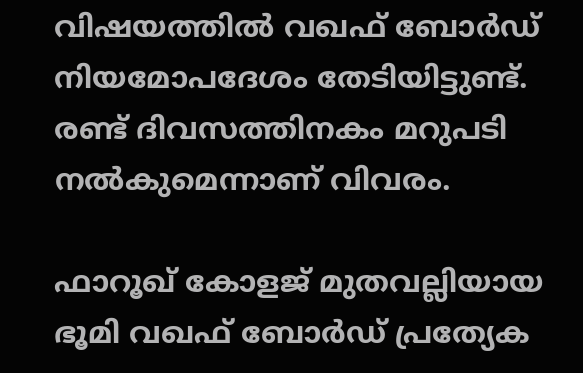വിഷയത്തില്‍ വഖഫ് ബോര്‍ഡ് നിയമോപദേശം തേടിയിട്ടുണ്ട്. രണ്ട് ദിവസത്തിനകം മറുപടി നല്‍കുമെന്നാണ് വിവരം.

ഫാറൂഖ് കോളജ് മുതവല്ലിയായ ഭൂമി വഖഫ് ബോര്‍ഡ് പ്രത്യേക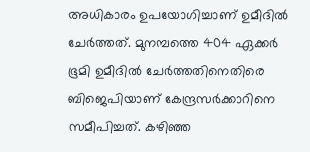അധികാരം ഉപയോഗിച്ചാണ് ഉമീദില്‍ ചേര്‍ത്തത്. മുനമ്പത്തെ 404 ഏക്കര്‍ ഭൂമി ഉമീദില്‍ ചേര്‍ത്തതിനെതിരെ ബിജെപിയാണ് കേന്ദ്രസര്‍ക്കാറിനെ സമീപിച്ചത്. കഴിഞ്ഞ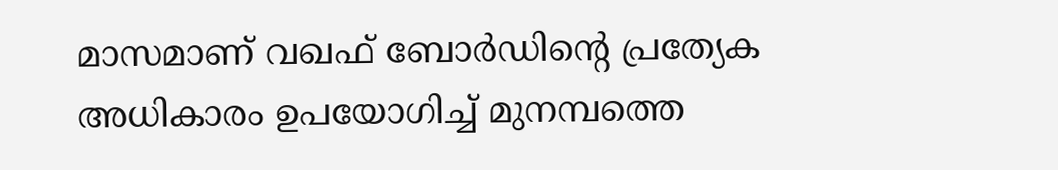മാസമാണ് വഖഫ് ബോര്‍ഡിന്റെ പ്രത്യേക അധികാരം ഉപയോഗിച്ച് മുനമ്പത്തെ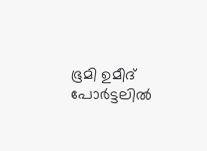ഭൂമി ഉമീദ് പോര്‍ട്ടലില്‍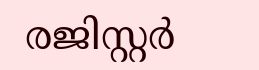രജിസ്റ്റര്‍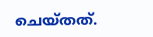ചെയ്തത്.